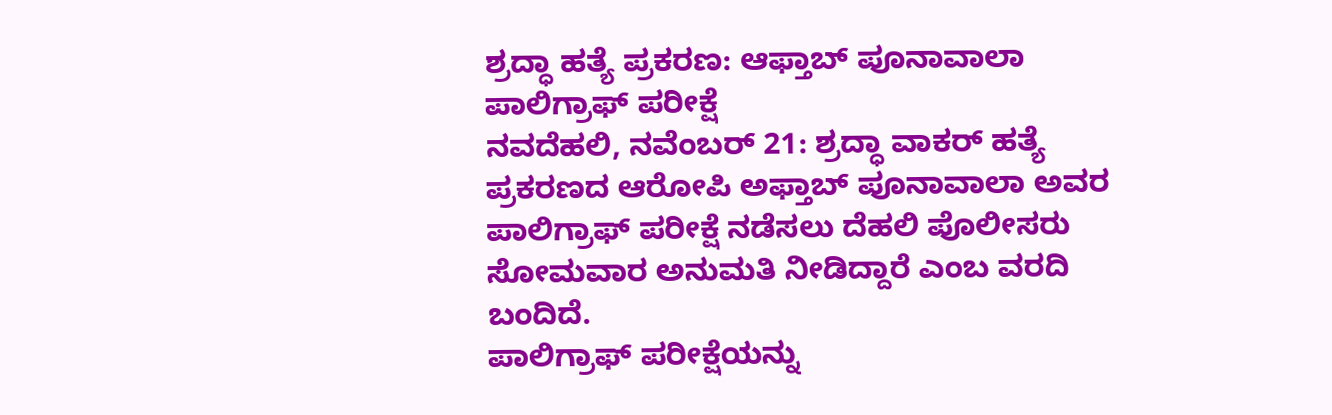ಶ್ರದ್ಧಾ ಹತ್ಯೆ ಪ್ರಕರಣ: ಆಫ್ತಾಬ್ ಪೂನಾವಾಲಾ ಪಾಲಿಗ್ರಾಫ್ ಪರೀಕ್ಷೆ
ನವದೆಹಲಿ, ನವೆಂಬರ್ 21: ಶ್ರದ್ಧಾ ವಾಕರ್ ಹತ್ಯೆ ಪ್ರಕರಣದ ಆರೋಪಿ ಅಫ್ತಾಬ್ ಪೂನಾವಾಲಾ ಅವರ ಪಾಲಿಗ್ರಾಫ್ ಪರೀಕ್ಷೆ ನಡೆಸಲು ದೆಹಲಿ ಪೊಲೀಸರು ಸೋಮವಾರ ಅನುಮತಿ ನೀಡಿದ್ದಾರೆ ಎಂಬ ವರದಿ ಬಂದಿದೆ.
ಪಾಲಿಗ್ರಾಫ್ ಪರೀಕ್ಷೆಯನ್ನು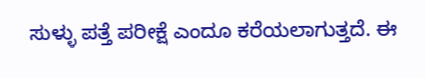ಸುಳ್ಳು ಪತ್ತೆ ಪರೀಕ್ಷೆ ಎಂದೂ ಕರೆಯಲಾಗುತ್ತದೆ. ಈ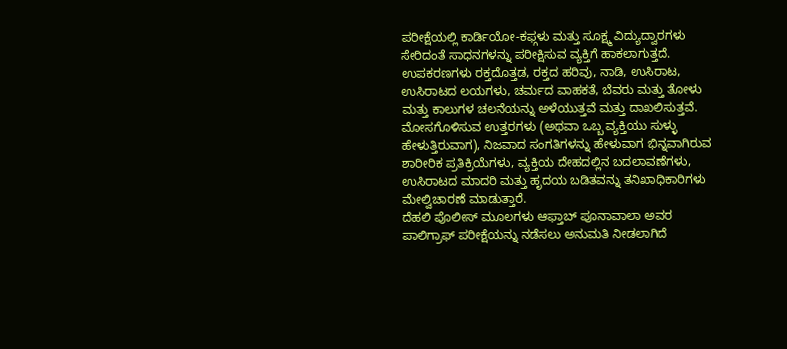ಪರೀಕ್ಷೆಯಲ್ಲಿ ಕಾರ್ಡಿಯೋ-ಕಫ್ಗಳು ಮತ್ತು ಸೂಕ್ಷ್ಮ ವಿದ್ಯುದ್ವಾರಗಳು ಸೇರಿದಂತೆ ಸಾಧನಗಳನ್ನು ಪರೀಕ್ಷಿಸುವ ವ್ಯಕ್ತಿಗೆ ಹಾಕಲಾಗುತ್ತದೆ. ಉಪಕರಣಗಳು ರಕ್ತದೊತ್ತಡ, ರಕ್ತದ ಹರಿವು, ನಾಡಿ, ಉಸಿರಾಟ, ಉಸಿರಾಟದ ಲಯಗಳು, ಚರ್ಮದ ವಾಹಕತೆ, ಬೆವರು ಮತ್ತು ತೋಳು ಮತ್ತು ಕಾಲುಗಳ ಚಲನೆಯನ್ನು ಅಳೆಯುತ್ತವೆ ಮತ್ತು ದಾಖಲಿಸುತ್ತವೆ.
ಮೋಸಗೊಳಿಸುವ ಉತ್ತರಗಳು (ಅಥವಾ ಒಬ್ಬ ವ್ಯಕ್ತಿಯು ಸುಳ್ಳು ಹೇಳುತ್ತಿರುವಾಗ), ನಿಜವಾದ ಸಂಗತಿಗಳನ್ನು ಹೇಳುವಾಗ ಭಿನ್ನವಾಗಿರುವ ಶಾರೀರಿಕ ಪ್ರತಿಕ್ರಿಯೆಗಳು, ವ್ಯಕ್ತಿಯ ದೇಹದಲ್ಲಿನ ಬದಲಾವಣೆಗಳು, ಉಸಿರಾಟದ ಮಾದರಿ ಮತ್ತು ಹೃದಯ ಬಡಿತವನ್ನು ತನಿಖಾಧಿಕಾರಿಗಳು ಮೇಲ್ವಿಚಾರಣೆ ಮಾಡುತ್ತಾರೆ.
ದೆಹಲಿ ಪೊಲೀಸ್ ಮೂಲಗಳು ಆಫ್ತಾಬ್ ಪೂನಾವಾಲಾ ಅವರ ಪಾಲಿಗ್ರಾಫ್ ಪರೀಕ್ಷೆಯನ್ನು ನಡೆಸಲು ಅನುಮತಿ ನೀಡಲಾಗಿದೆ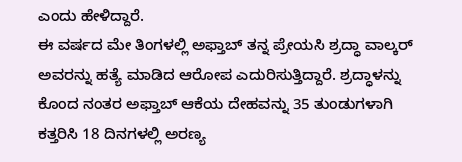ಎಂದು ಹೇಳಿದ್ದಾರೆ.
ಈ ವರ್ಷದ ಮೇ ತಿಂಗಳಲ್ಲಿ ಅಫ್ತಾಬ್ ತನ್ನ ಪ್ರೇಯಸಿ ಶ್ರದ್ಧಾ ವಾಲ್ಕರ್ ಅವರನ್ನು ಹತ್ಯೆ ಮಾಡಿದ ಆರೋಪ ಎದುರಿಸುತ್ತಿದ್ದಾರೆ. ಶ್ರದ್ಧಾಳನ್ನು ಕೊಂದ ನಂತರ ಅಫ್ತಾಬ್ ಆಕೆಯ ದೇಹವನ್ನು 35 ತುಂಡುಗಳಾಗಿ ಕತ್ತರಿಸಿ 18 ದಿನಗಳಲ್ಲಿ ಅರಣ್ಯ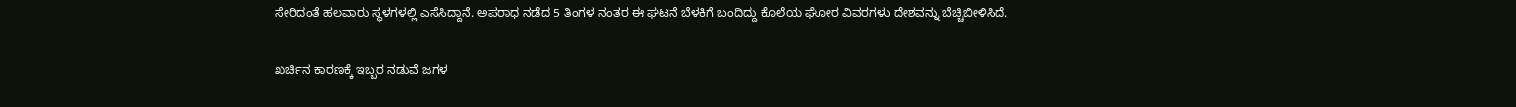ಸೇರಿದಂತೆ ಹಲವಾರು ಸ್ಥಳಗಳಲ್ಲಿ ಎಸೆಸಿದ್ದಾನೆ. ಅಪರಾಧ ನಡೆದ 5 ತಿಂಗಳ ನಂತರ ಈ ಘಟನೆ ಬೆಳಕಿಗೆ ಬಂದಿದ್ದು ಕೊಲೆಯ ಘೋರ ವಿವರಗಳು ದೇಶವನ್ನು ಬೆಚ್ಚಿಬೀಳಿಸಿದೆ.

ಖರ್ಚಿನ ಕಾರಣಕ್ಕೆ ಇಬ್ಬರ ನಡುವೆ ಜಗಳ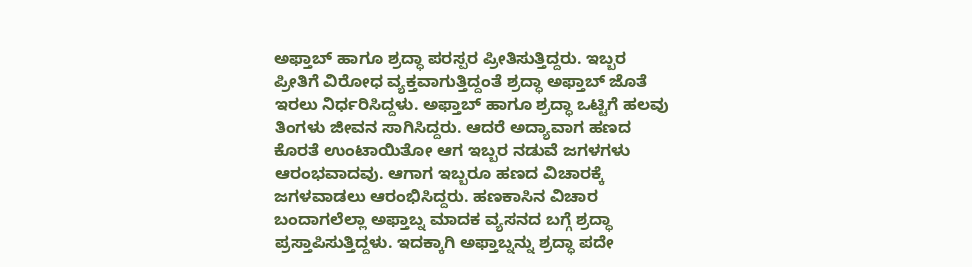ಅಫ್ತಾಬ್ ಹಾಗೂ ಶ್ರದ್ಧಾ ಪರಸ್ಪರ ಪ್ರೀತಿಸುತ್ತಿದ್ದರು. ಇಬ್ಬರ ಪ್ರೀತಿಗೆ ವಿರೋಧ ವ್ಯಕ್ತವಾಗುತ್ತಿದ್ದಂತೆ ಶ್ರದ್ಧಾ ಅಫ್ತಾಬ್ ಜೊತೆ ಇರಲು ನಿರ್ಧರಿಸಿದ್ದಳು. ಅಫ್ತಾಬ್ ಹಾಗೂ ಶ್ರದ್ಧಾ ಒಟ್ಟಿಗೆ ಹಲವು ತಿಂಗಳು ಜೀವನ ಸಾಗಿಸಿದ್ದರು. ಆದರೆ ಅದ್ಯಾವಾಗ ಹಣದ ಕೊರತೆ ಉಂಟಾಯಿತೋ ಆಗ ಇಬ್ಬರ ನಡುವೆ ಜಗಳಗಳು ಆರಂಭವಾದವು. ಆಗಾಗ ಇಬ್ಬರೂ ಹಣದ ವಿಚಾರಕ್ಕೆ ಜಗಳವಾಡಲು ಆರಂಭಿಸಿದ್ದರು. ಹಣಕಾಸಿನ ವಿಚಾರ ಬಂದಾಗಲೆಲ್ಲಾ ಅಫ್ತಾಬ್ನ ಮಾದಕ ವ್ಯಸನದ ಬಗ್ಗೆ ಶ್ರದ್ಧಾ ಪ್ರಸ್ತಾಪಿಸುತ್ತಿದ್ದಳು. ಇದಕ್ಕಾಗಿ ಅಫ್ತಾಬ್ನನ್ನು ಶ್ರದ್ಧಾ ಪದೇ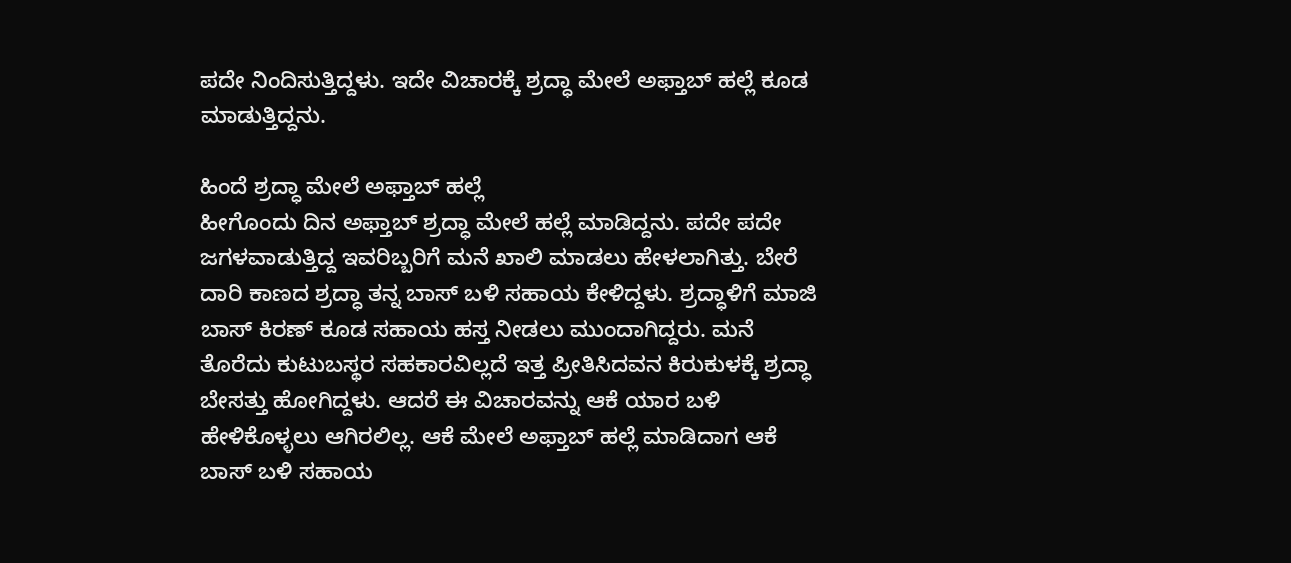ಪದೇ ನಿಂದಿಸುತ್ತಿದ್ದಳು. ಇದೇ ವಿಚಾರಕ್ಕೆ ಶ್ರದ್ಧಾ ಮೇಲೆ ಅಫ್ತಾಬ್ ಹಲ್ಲೆ ಕೂಡ ಮಾಡುತ್ತಿದ್ದನು.

ಹಿಂದೆ ಶ್ರದ್ಧಾ ಮೇಲೆ ಅಫ್ತಾಬ್ ಹಲ್ಲೆ
ಹೀಗೊಂದು ದಿನ ಅಫ್ತಾಬ್ ಶ್ರದ್ಧಾ ಮೇಲೆ ಹಲ್ಲೆ ಮಾಡಿದ್ದನು. ಪದೇ ಪದೇ ಜಗಳವಾಡುತ್ತಿದ್ದ ಇವರಿಬ್ಬರಿಗೆ ಮನೆ ಖಾಲಿ ಮಾಡಲು ಹೇಳಲಾಗಿತ್ತು. ಬೇರೆ ದಾರಿ ಕಾಣದ ಶ್ರದ್ಧಾ ತನ್ನ ಬಾಸ್ ಬಳಿ ಸಹಾಯ ಕೇಳಿದ್ದಳು. ಶ್ರದ್ಧಾಳಿಗೆ ಮಾಜಿ ಬಾಸ್ ಕಿರಣ್ ಕೂಡ ಸಹಾಯ ಹಸ್ತ ನೀಡಲು ಮುಂದಾಗಿದ್ದರು. ಮನೆ ತೊರೆದು ಕುಟುಬಸ್ಥರ ಸಹಕಾರವಿಲ್ಲದೆ ಇತ್ತ ಪ್ರೀತಿಸಿದವನ ಕಿರುಕುಳಕ್ಕೆ ಶ್ರದ್ಧಾ ಬೇಸತ್ತು ಹೋಗಿದ್ದಳು. ಆದರೆ ಈ ವಿಚಾರವನ್ನು ಆಕೆ ಯಾರ ಬಳಿ ಹೇಳಿಕೊಳ್ಳಲು ಆಗಿರಲಿಲ್ಲ. ಆಕೆ ಮೇಲೆ ಅಫ್ತಾಬ್ ಹಲ್ಲೆ ಮಾಡಿದಾಗ ಆಕೆ ಬಾಸ್ ಬಳಿ ಸಹಾಯ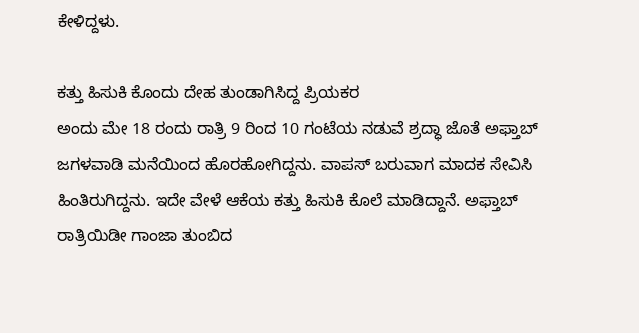ಕೇಳಿದ್ದಳು.

ಕತ್ತು ಹಿಸುಕಿ ಕೊಂದು ದೇಹ ತುಂಡಾಗಿಸಿದ್ದ ಪ್ರಿಯಕರ
ಅಂದು ಮೇ 18 ರಂದು ರಾತ್ರಿ 9 ರಿಂದ 10 ಗಂಟೆಯ ನಡುವೆ ಶ್ರದ್ಧಾ ಜೊತೆ ಅಫ್ತಾಬ್ ಜಗಳವಾಡಿ ಮನೆಯಿಂದ ಹೊರಹೋಗಿದ್ದನು. ವಾಪಸ್ ಬರುವಾಗ ಮಾದಕ ಸೇವಿಸಿ ಹಿಂತಿರುಗಿದ್ದನು. ಇದೇ ವೇಳೆ ಆಕೆಯ ಕತ್ತು ಹಿಸುಕಿ ಕೊಲೆ ಮಾಡಿದ್ದಾನೆ. ಅಫ್ತಾಬ್ ರಾತ್ರಿಯಿಡೀ ಗಾಂಜಾ ತುಂಬಿದ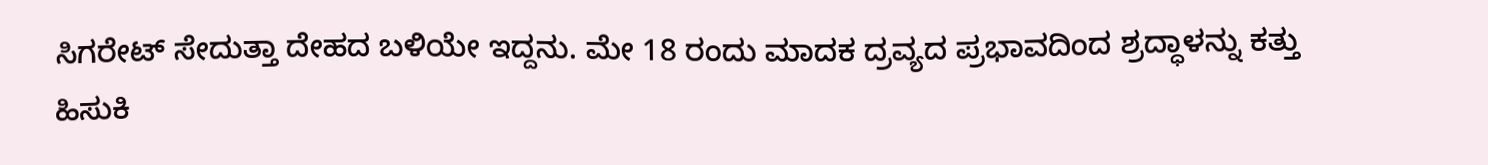ಸಿಗರೇಟ್ ಸೇದುತ್ತಾ ದೇಹದ ಬಳಿಯೇ ಇದ್ದನು. ಮೇ 18 ರಂದು ಮಾದಕ ದ್ರವ್ಯದ ಪ್ರಭಾವದಿಂದ ಶ್ರದ್ಧಾಳನ್ನು ಕತ್ತು ಹಿಸುಕಿ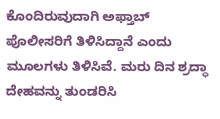ಕೊಂದಿರುವುದಾಗಿ ಅಫ್ತಾಬ್ ಪೊಲೀಸರಿಗೆ ತಿಳಿಸಿದ್ದಾನೆ ಎಂದು ಮೂಲಗಳು ತಿಳಿಸಿವೆ. ಮರು ದಿನ ಶ್ರದ್ಧಾ ದೇಹವನ್ನು ತುಂಡರಿಸಿ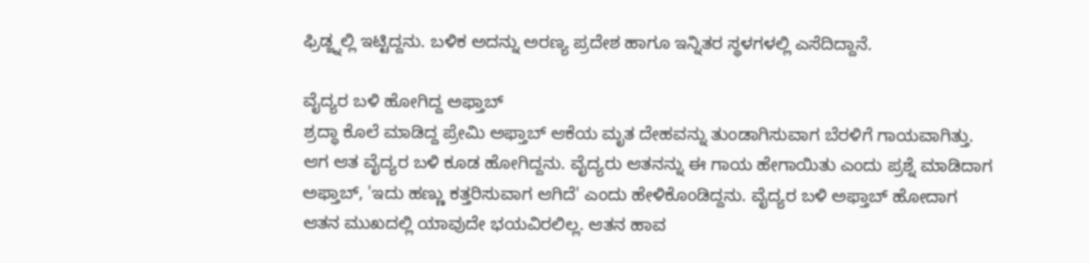ಫ್ರಿಡ್ಜ್ನಲ್ಲಿ ಇಟ್ಟಿದ್ದನು. ಬಳಿಕ ಅದನ್ನು ಅರಣ್ಯ ಪ್ರದೇಶ ಹಾಗೂ ಇನ್ನಿತರ ಸ್ಥಳಗಳಲ್ಲಿ ಎಸೆದಿದ್ದಾನೆ.

ವೈದ್ಯರ ಬಳಿ ಹೋಗಿದ್ದ ಅಫ್ತಾಬ್
ಶ್ರದ್ಧಾ ಕೊಲೆ ಮಾಡಿದ್ದ ಪ್ರೇಮಿ ಅಫ್ತಾಬ್ ಆಕೆಯ ಮೃತ ದೇಹವನ್ನು ತುಂಡಾಗಿಸುವಾಗ ಬೆರಳಿಗೆ ಗಾಯವಾಗಿತ್ತು. ಆಗ ಆತ ವೈದ್ಯರ ಬಳಿ ಕೂಡ ಹೋಗಿದ್ದನು. ವೈದ್ಯರು ಆತನನ್ನು ಈ ಗಾಯ ಹೇಗಾಯಿತು ಎಂದು ಪ್ರಶ್ನೆ ಮಾಡಿದಾಗ ಅಫ್ತಾಬ್, 'ಇದು ಹಣ್ಣು ಕತ್ತರಿಸುವಾಗ ಆಗಿದೆ' ಎಂದು ಹೇಳಿಕೊಂಡಿದ್ದನು. ವೈದ್ಯರ ಬಳಿ ಅಫ್ತಾಬ್ ಹೋದಾಗ ಆತನ ಮುಖದಲ್ಲಿ ಯಾವುದೇ ಭಯವಿರಲಿಲ್ಲ. ಆತನ ಹಾವ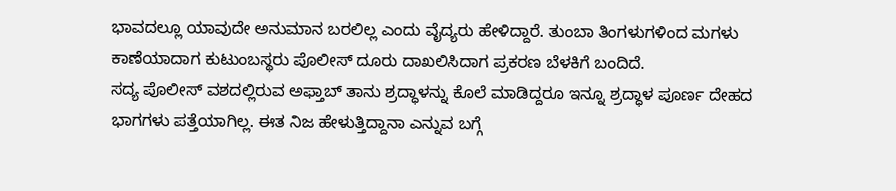ಭಾವದಲ್ಲೂ ಯಾವುದೇ ಅನುಮಾನ ಬರಲಿಲ್ಲ ಎಂದು ವೈದ್ಯರು ಹೇಳಿದ್ದಾರೆ. ತುಂಬಾ ತಿಂಗಳುಗಳಿಂದ ಮಗಳು ಕಾಣೆಯಾದಾಗ ಕುಟುಂಬಸ್ಥರು ಪೊಲೀಸ್ ದೂರು ದಾಖಲಿಸಿದಾಗ ಪ್ರಕರಣ ಬೆಳಕಿಗೆ ಬಂದಿದೆ.
ಸದ್ಯ ಪೊಲೀಸ್ ವಶದಲ್ಲಿರುವ ಅಫ್ತಾಬ್ ತಾನು ಶ್ರದ್ಧಾಳನ್ನು ಕೊಲೆ ಮಾಡಿದ್ದರೂ ಇನ್ನೂ ಶ್ರದ್ಧಾಳ ಪೂರ್ಣ ದೇಹದ ಭಾಗಗಳು ಪತ್ತೆಯಾಗಿಲ್ಲ. ಈತ ನಿಜ ಹೇಳುತ್ತಿದ್ದಾನಾ ಎನ್ನುವ ಬಗ್ಗೆ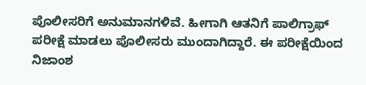ಪೊಲೀಸರಿಗೆ ಅನುಮಾನಗಳಿವೆ. ಹೀಗಾಗಿ ಆತನಿಗೆ ಪಾಲಿಗ್ರಾಫ್ ಪರೀಕ್ಷೆ ಮಾಡಲು ಪೊಲೀಸರು ಮುಂದಾಗಿದ್ದಾರೆ. ಈ ಪರೀಕ್ಷೆಯಿಂದ ನಿಜಾಂಶ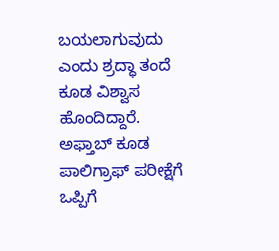ಬಯಲಾಗುವುದು ಎಂದು ಶ್ರದ್ಧಾ ತಂದೆ ಕೂಡ ವಿಶ್ವಾಸ ಹೊಂದಿದ್ದಾರೆ. ಅಫ್ತಾಬ್ ಕೂಡ ಪಾಲಿಗ್ರಾಫ್ ಪರೀಕ್ಷೆಗೆ ಒಪ್ಪಿಗೆ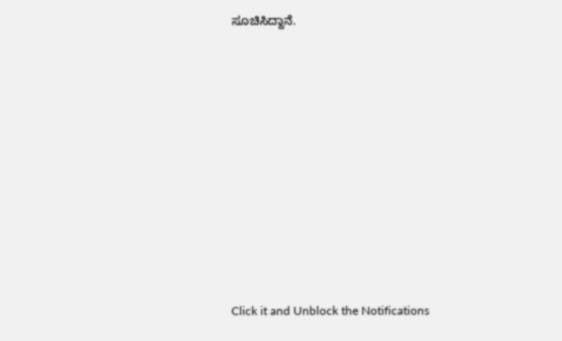ಸೂಚಿಸಿದ್ದಾನೆ.











Click it and Unblock the Notifications